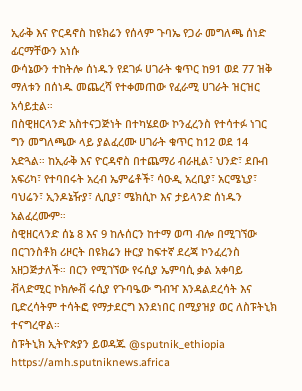ኢራቅ እና ዮርዳኖስ ከዩክሬን የሰላም ጉባኤ የጋራ መግለጫ ሰነድ ፊርማቸውን አነሱ
ውሳኔውን ተከትሎ ሰነዱን የደገፉ ሀገራት ቁጥር ከ91 ወደ 77 ዝቅ ማለቱን በሰነዱ መጨረሻ የተቀመጠው የፈራሚ ሀገራት ዝርዝር አሳይቷል።
በስዊዘርላንድ አስተናጋጅነት በተካሄደው ኮንፈረንስ የተሳተፉ ነገር ግን መግለጫው ላይ ያልፈረሙ ሀገራት ቁጥር ከ12 ወደ 14 አድጓል። ከኢራቅ እና ዮርዳኖስ በተጨማሪ ብራዚል፣ ህንድ፣ ደቡብ አፍሪካ፣ የተባበሩት አረብ ኤምሬቶች፣ ሳዑዲ አረቢያ፣ አርሜኒያ፣ ባህሬን፣ ኢንዶኔዥያ፣ ሊቢያ፣ ሜክሲኮ እና ታይላንድ ሰነዱን አልፈረሙም።
ስዊዘርላንድ ሰኔ 8 እና 9 ከሉሰርን ከተማ ወጣ ብሎ በሚገኘው በርገንስቶክ ሪዞርት በዩክሬን ዙርያ ከፍተኛ ደረጃ ኮንፈረንስ አዘጋጅታለች። በርን የሚገኘው የሩሲያ ኤምባሲ ቃል አቀባይ ቭላድሚር ኮክሎቭ ሩሲያ የጉባዔው ግብዣ እንዳልደረሳት እና ቢድረሳትም ተሳትፎ የማታደርግ እንደነበር በሚያዝያ ወር ለስፑትኒክ ተናግረዋል።
ስፑትኒክ ኢትዮጵያን ይወዳጁ @sputnik_ethiopia
https://amh.sputniknews.africa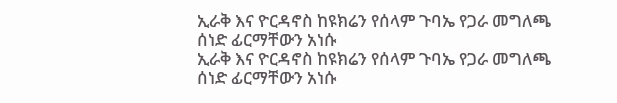ኢራቅ እና ዮርዳኖስ ከዩክሬን የሰላም ጉባኤ የጋራ መግለጫ ሰነድ ፊርማቸውን አነሱ
ኢራቅ እና ዮርዳኖስ ከዩክሬን የሰላም ጉባኤ የጋራ መግለጫ ሰነድ ፊርማቸውን አነሱ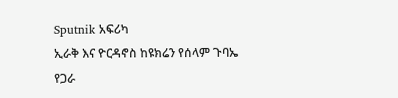Sputnik አፍሪካ
ኢራቅ እና ዮርዳኖስ ከዩክሬን የሰላም ጉባኤ የጋራ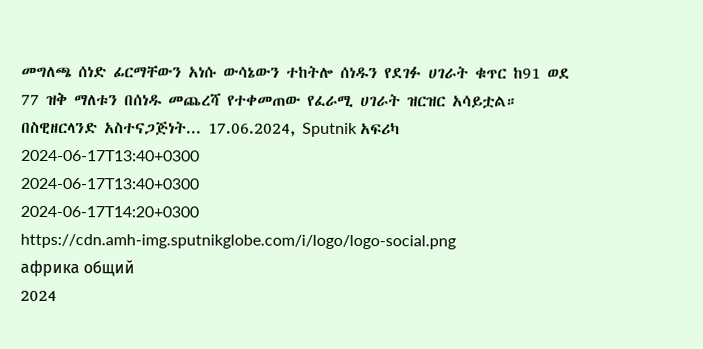መግለጫ ሰነድ ፊርማቸውን አነሱ ውሳኔውን ተከትሎ ሰነዱን የደገፉ ሀገራት ቁጥር ከ91 ወደ 77 ዝቅ ማለቱን በሰነዱ መጨረሻ የተቀመጠው የፈራሚ ሀገራት ዝርዝር አሳይቷል። በስዊዘርላንድ አስተናጋጅነት... 17.06.2024, Sputnik አፍሪካ
2024-06-17T13:40+0300
2024-06-17T13:40+0300
2024-06-17T14:20+0300
https://cdn.amh-img.sputnikglobe.com/i/logo/logo-social.png
африка общий
2024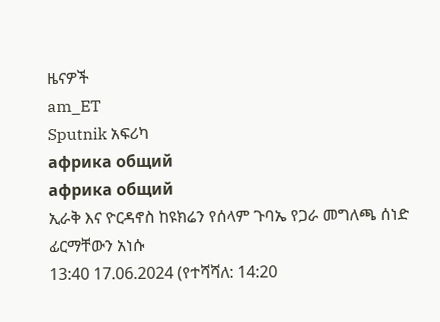ዜናዎች
am_ET
Sputnik አፍሪካ
африка общий
африка общий
ኢራቅ እና ዮርዳኖስ ከዩክሬን የሰላም ጉባኤ የጋራ መግለጫ ሰነድ ፊርማቸውን አነሱ
13:40 17.06.2024 (የተሻሻለ: 14:20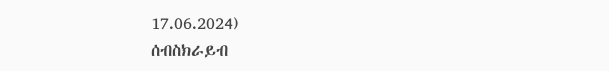17.06.2024)
ሰብስክራይብ